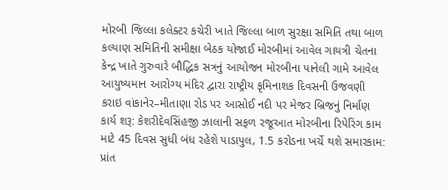મોરબી જિલ્લા કલેક્ટર કચેરી ખાતે જિલ્લા બાળ સુરક્ષા સમિતિ તથા બાળ કલ્યાણ સમિતિની સમીક્ષા બેઠક યોજાઈ મોરબીમાં આવેલ ગાયત્રી ચેતના કેન્દ્ર ખાતે ગુરુવારે બૌદ્ધિક સત્રનું આયોજન મોરબીના પાનેલી ગામે આવેલ આયુષ્યમાન આરોગ્ય મંદિર દ્વારા રાષ્ટ્રીય કૃમિનાશક દિવસની ઉજવણી કરાઇ વાંકાનેર–મીતાણા રોડ પર આસોઈ નદી પર મેજર બ્રિજનું નિર્માણ કાર્ય શરૂ: કેશરીદેવસિંહજી ઝાલાની સફળ રજૂઆત મોરબીના રિપેરિંગ કામ માટે 45 દિવસ સુધી બંધ રહેશે પાડાપુલ, 1.5 કરોડના ખર્ચે થશે સમારકામ: પ્રાંત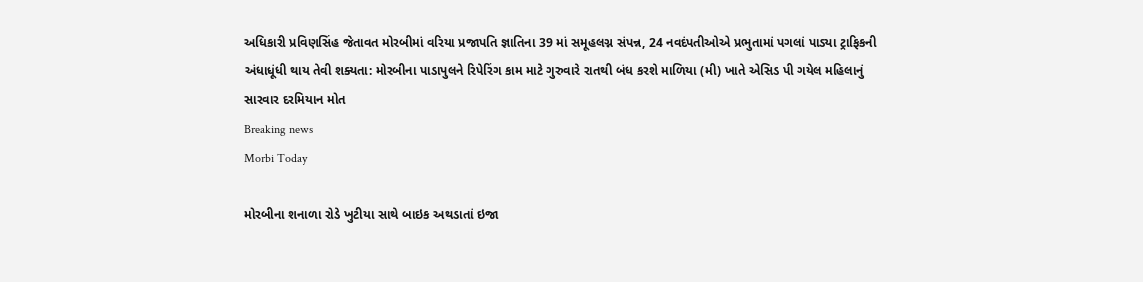અધિકારી પ્રવિણસિંહ જેતાવત મોરબીમાં વરિયા પ્રજાપતિ જ્ઞાતિના 39 માં સમૂહલગ્ન સંપન્ન, 24 નવદંપતીઓએ પ્રભુતામાં પગલાં પાડ્યા ટ્રાફિકની અંધાધૂંધી થાય તેવી શક્યતા: મોરબીના પાડાપુલને રિપેરિંગ કામ માટે ગુરુવારે રાતથી બંધ કરશે માળિયા (મી) ખાતે એસિડ પી ગયેલ મહિલાનું સારવાર દરમિયાન મોત
Breaking news
Morbi Today

મોરબીના શનાળા રોડે ખુટીયા સાથે બાઇક અથડાતાં ઇજા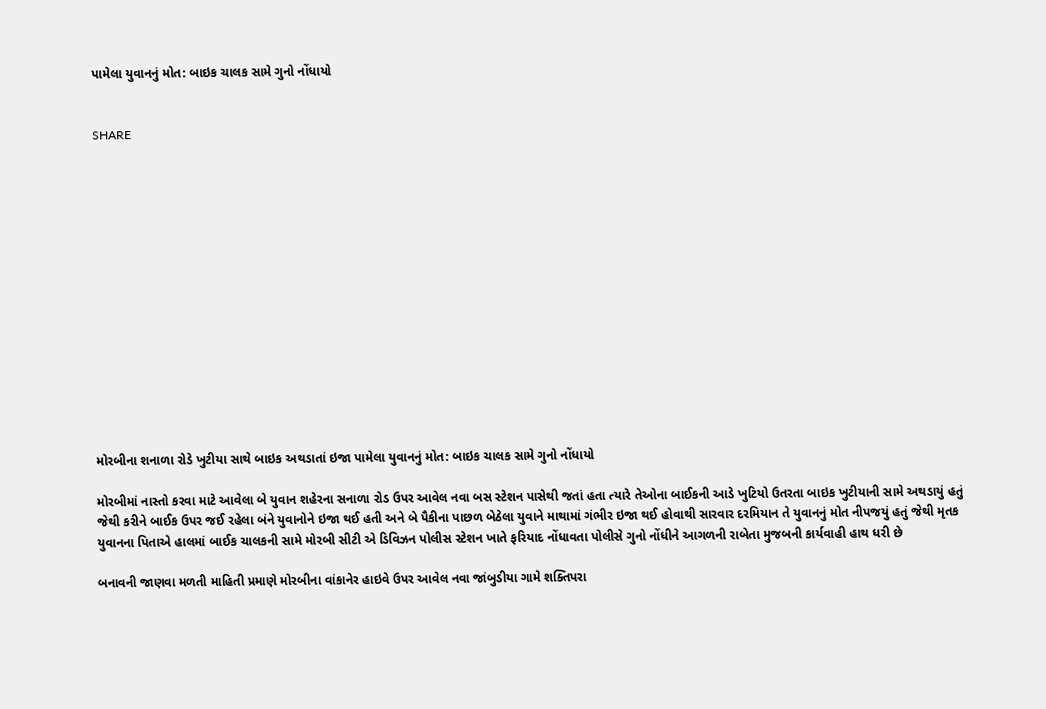પામેલા યુવાનનું મોત: બાઇક ચાલક સામે ગુનો નોંધાયો


SHARE















મોરબીના શનાળા રોડે ખુટીયા સાથે બાઇક અથડાતાં ઇજા પામેલા યુવાનનું મોત: બાઇક ચાલક સામે ગુનો નોંધાયો

મોરબીમાં નાસ્તો કરવા માટે આવેલા બે યુવાન શહેરના સનાળા રોડ ઉપર આવેલ નવા બસ સ્ટેશન પાસેથી જતાં હતા ત્યારે તેઓના બાઈકની આડે ખુટિયો ઉતરતા બાઇક ખુટીયાની સામે અથડાયું હતું જેથી કરીને બાઈક ઉપર જઈ રહેલા બંને યુવાનોને ઇજા થઈ હતી અને બે પૈકીના પાછળ બેઠેલા યુવાને માથામાં ગંભીર ઇજા થઈ હોવાથી સારવાર દરમિયાન તે યુવાનનું મોત નીપજયું હતું જેથી મૃતક યુવાનના પિતાએ હાલમાં બાઈક ચાલકની સામે મોરબી સીટી એ ડિવિઝન પોલીસ સ્ટેશન ખાતે ફરિયાદ નોંધાવતા પોલીસે ગુનો નોંધીને આગળની રાબેતા મુજબની કાર્યવાહી હાથ ધરી છે

બનાવની જાણવા મળતી માહિતી પ્રમાણે મોરબીના વાંકાનેર હાઇવે ઉપર આવેલ નવા જાંબુડીયા ગામે શક્તિપરા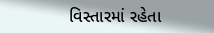વિસ્તારમાં રહેતા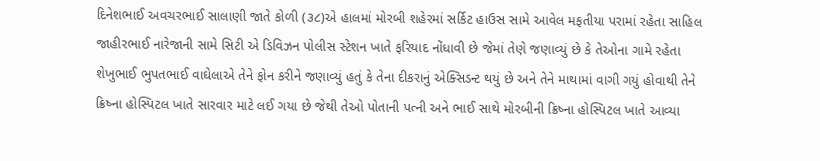દિનેશભાઈ અવચરભાઈ સાલાણી જાતે કોળી (૩૮)એ હાલમાં મોરબી શહેરમાં સર્કિટ હાઉસ સામે આવેલ મફતીયા પરામાં રહેતા સાહિલ જાહીરભાઈ નારેજાની સામે સિટી એ ડિવિઝન પોલીસ સ્ટેશન ખાતે ફરિયાદ નોંધાવી છે જેમાં તેણે જણાવ્યું છે કે તેઓના ગામે રહેતા શેખુભાઈ ભુપતભાઈ વાઘેલાએ તેને ફોન કરીને જણાવ્યું હતું કે તેના દીકરાનું એક્સિડન્ટ થયું છે અને તેને માથામાં વાગી ગયું હોવાથી તેને ક્રિષ્ના હોસ્પિટલ ખાતે સારવાર માટે લઈ ગયા છે જેથી તેઓ પોતાની પત્ની અને ભાઈ સાથે મોરબીની ક્રિષ્ના હોસ્પિટલ ખાતે આવ્યા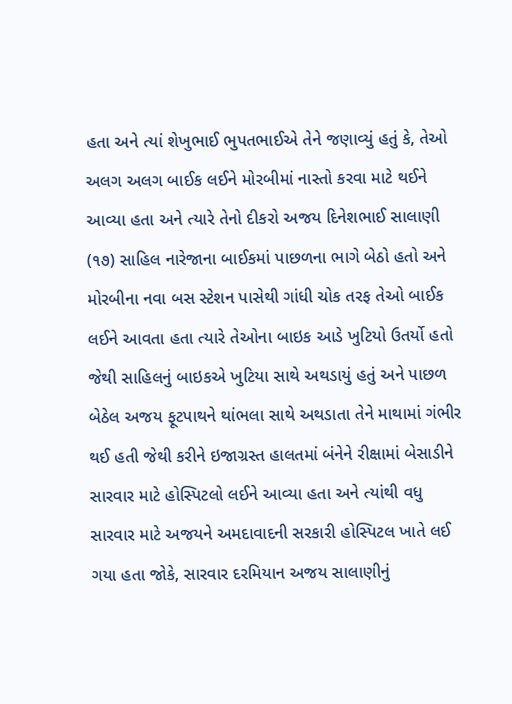હતા અને ત્યાં શેખુભાઈ ભુપતભાઈએ તેને જણાવ્યું હતું કે, તેઓ અલગ અલગ બાઈક લઈને મોરબીમાં નાસ્તો કરવા માટે થઈને આવ્યા હતા અને ત્યારે તેનો દીકરો અજય દિનેશભાઈ સાલાણી (૧૭) સાહિલ નારેજાના બાઈકમાં પાછળના ભાગે બેઠો હતો અને મોરબીના નવા બસ સ્ટેશન પાસેથી ગાંધી ચોક તરફ તેઓ બાઈક લઈને આવતા હતા ત્યારે તેઓના બાઇક આડે ખુટિયો ઉતર્યો હતો જેથી સાહિલનું બાઇકએ ખુટિયા સાથે અથડાયું હતું અને પાછળ બેઠેલ અજય ફૂટપાથને થાંભલા સાથે અથડાતા તેને માથામાં ગંભીર થઈ હતી જેથી કરીને ઇજાગ્રસ્ત હાલતમાં બંનેને રીક્ષામાં બેસાડીને સારવાર માટે હોસ્પિટલો લઈને આવ્યા હતા અને ત્યાંથી વધુ સારવાર માટે અજયને અમદાવાદની સરકારી હોસ્પિટલ ખાતે લઈ ગયા હતા જોકે, સારવાર દરમિયાન અજય સાલાણીનું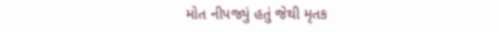મોત નીપજ્યું હતું જેથી મૃતક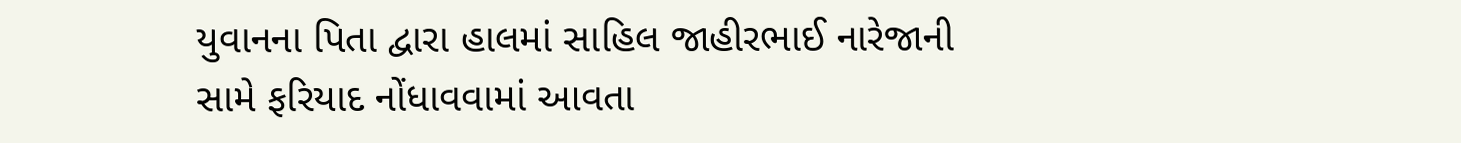યુવાનના પિતા દ્વારા હાલમાં સાહિલ જાહીરભાઈ નારેજાની સામે ફરિયાદ નોંધાવવામાં આવતા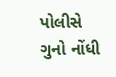પોલીસે ગુનો નોંધી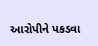આરોપીને પકડવા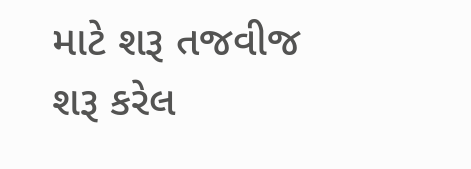માટે શરૂ તજવીજ શરૂ કરેલ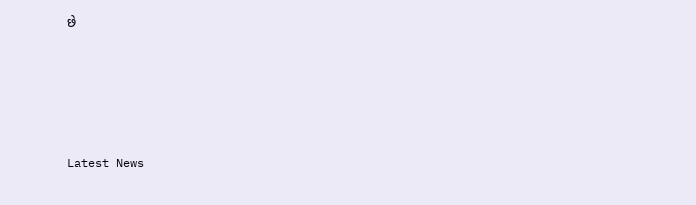છે






Latest News